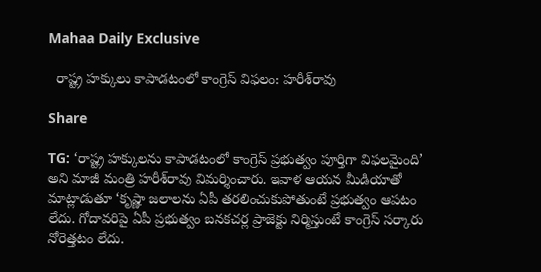Mahaa Daily Exclusive

  రాష్ట్ర హక్కులు కాపాడటంలో కాంగ్రెస్ విఫలం: హరీశ్‌రావు

Share

TG: ‘రాష్ట్ర హక్కులను కాపాడటంలో కాంగ్రెస్ ప్రభుత్వం పూర్తిగా విఫలమైంది’ అని మాజీ మంత్రి హరీశ్‌రావు విమర్శించారు. ఇవాళ ఆయన మీడియాతో మాట్లాడుతూ ‘కృష్ణా జలాలను ఏపీ తరలించుకుపోతుంటే ప్రభుత్వం ఆపటం లేదు. గోదావరిపై ఏపీ ప్రభుత్వం బనకచర్ల ప్రాజెక్టు నిర్మిస్తుంటే కాంగ్రెస్‌ సర్కారు నోరెత్తటం లేదు.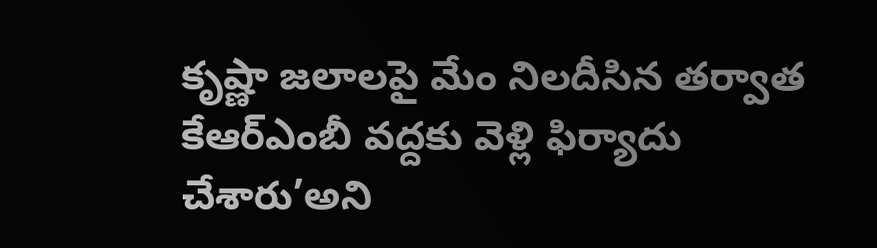కృష్ణా జలాలపై మేం నిలదీసిన తర్వాత కేఆర్‌ఎంబీ వద్దకు వెళ్లి ఫిర్యాదు చేశారు’అని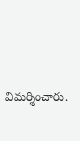విమర్శించారు.